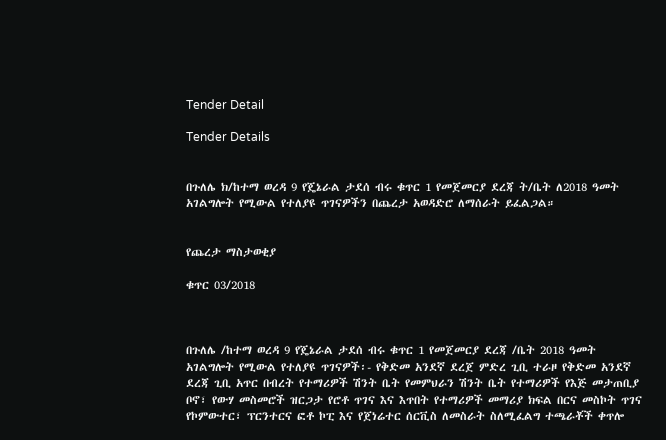Tender Detail

Tender Details


በጉለሌ ክ/ከተማ ወረዳ 9 የጄኔራል ታደሰ ብሩ ቁጥር 1 የመጀመርያ ደረጃ ት/ቤት ለ2018 ዓመት አገልግሎት የሚውል የተለያዩ ጥገናዎችን በጨረታ አወዳድሮ ለማሰራት ይፈልጋል።


የጨረታ ማስታወቂያ

ቁጥር 03/2018



በጉለሌ /ከተማ ወረዳ 9 የጄኔራል ታደሰ ብሩ ቁጥር 1 የመጀመርያ ደረጃ /ቤት 2018 ዓመት አገልግሎት የሚውል የተለያዩ ጥገናዎች፡- የቅድመ አንደኛ ደረጀ ምድረ ጊቢ ተራዞ የቅድመ አንደኛ ደረጃ ጊቢ አጥር በብረት የተማሪዎች ሽንት ቤት የመምህራን ሽንት ቤት የተማሪዎች የእጅ መታጠቢያ ቦኖ፣ የውሃ መስመሮች ዝርጋታ የሮቶ ጥገና እና እጥበት የተማሪዎች መማሪያ ክፍል በርና መስኮት ጥገና የኮምውተር፣ ፕርንተርና ፎቶ ኮፒ እና የጀነሬተር ሰርቪስ ለመስራት ስለሚፈልግ ተጫራቾች ቀጥሎ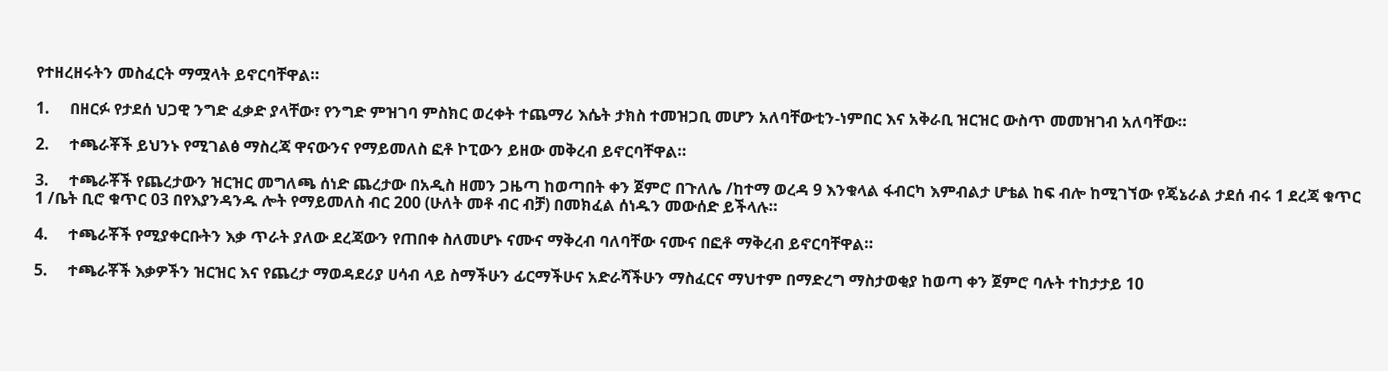የተዘረዘሩትን መስፈርት ማሟላት ይኖርባቸዋል።

1.     በዘርፉ የታደሰ ህጋዊ ንግድ ፈቃድ ያላቸው፣ የንግድ ምዝገባ ምስክር ወረቀት ተጨማሪ እሴት ታክስ ተመዝጋቢ መሆን አለባቸውቲን-ነምበር እና አቅራቢ ዝርዝር ውስጥ መመዝገብ አለባቸው።

2.     ተጫራቾች ይህንኑ የሚገልፅ ማስረጃ ዋናውንና የማይመለስ ፎቶ ኮፒውን ይዘው መቅረብ ይኖርባቸዋል።

3.     ተጫራቾች የጨረታውን ዝርዝር መግለጫ ሰነድ ጨረታው በአዲስ ዘመን ጋዜጣ ከወጣበት ቀን ጀምሮ በጉለሌ /ከተማ ወረዳ 9 እንቁላል ፋብርካ እምብልታ ሆቴል ከፍ ብሎ ከሚገኘው የጄኔራል ታደሰ ብሩ 1 ደረጃ ቁጥር 1 /ቤት ቢሮ ቁጥር 03 በየእያንዳንዱ ሎት የማይመለስ ብር 200 (ሁለት መቶ ብር ብቻ) በመክፈል ሰነዱን መውሰድ ይችላሉ።

4.     ተጫራቾች የሚያቀርቡትን እቃ ጥራት ያለው ደረጃውን የጠበቀ ስለመሆኑ ናሙና ማቅረብ ባለባቸው ናሙና በፎቶ ማቅረብ ይኖርባቸዋል።

5.     ተጫራቾች እቃዎችን ዝርዝር እና የጨረታ ማወዳደሪያ ሀሳብ ላይ ስማችሁን ፊርማችሁና አድራሻችሁን ማስፈርና ማህተም በማድረግ ማስታወቂያ ከወጣ ቀን ጀምሮ ባሉት ተከታታይ 10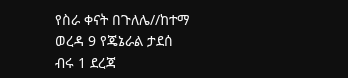የስራ ቀናት በጉለሌ//ከተማ ወረዳ 9 የጄኔራል ታደሰ ብሩ 1 ደረጃ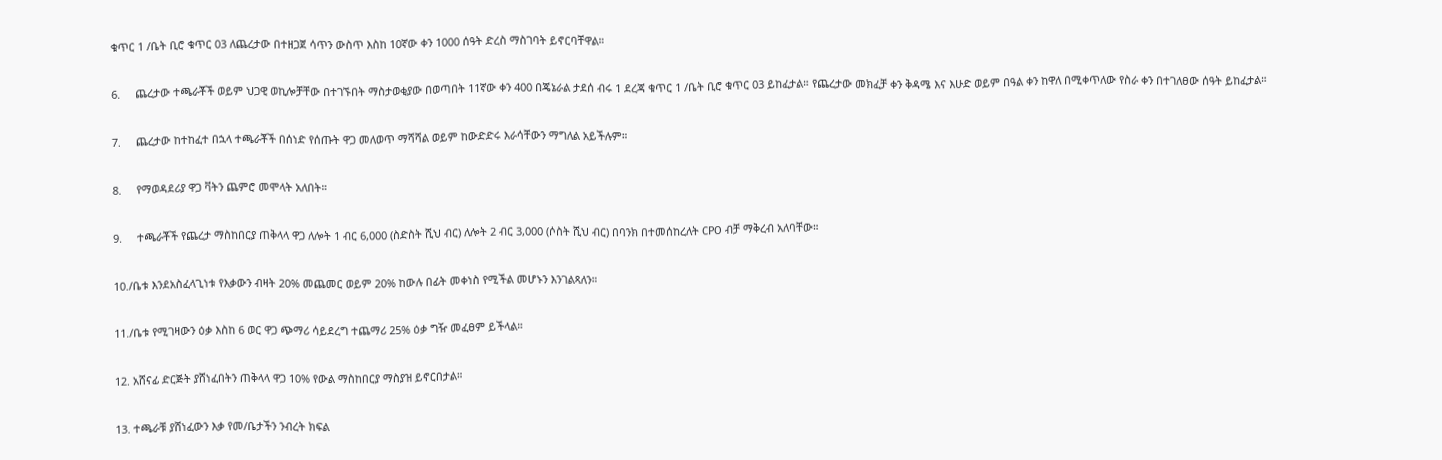ቁጥር 1 /ቤት ቢሮ ቁጥር 03 ለጨረታው በተዘጋጀ ሳጥን ውስጥ እስከ 10ኛው ቀን 1000 ሰዓት ድረስ ማስገባት ይኖርባቸዋል።

6.     ጨረታው ተጫራቾች ወይም ህጋዊ ወኪሎቻቸው በተገኙበት ማስታወቂያው በወጣበት 11ኛው ቀን 400 በጄኔራል ታደሰ ብሩ 1 ደረጃ ቁጥር 1 /ቤት ቢሮ ቁጥር 03 ይከፈታል። የጨረታው መክፈቻ ቀን ቅዳሜ እና እሁድ ወይም በዓል ቀን ከዋለ በሚቀጥለው የስራ ቀን በተገለፀው ሰዓት ይከፈታል።

7.     ጨረታው ከተከፈተ በኋላ ተጫራቾች በሰነድ የሰጡት ዋጋ መለወጥ ማሻሻል ወይም ከውድድሩ እራሳቸውን ማግለል አይችሉም።

8.     የማወዳደሪያ ዋጋ ቫትን ጨምሮ መሞላት አለበት።

9.     ተጫራቾች የጨረታ ማስከበርያ ጠቅላላ ዋጋ ለሎት 1 ብር 6,000 (ስድስት ሺህ ብር) ለሎት 2 ብር 3,000 (ሶስት ሺህ ብር) በባንክ በተመሰከረለት CPO ብቻ ማቅረብ አለባቸው።

10./ቤቱ እንደአስፈላጊነቱ የእቃውን ብዛት 20% መጨመር ወይም 20% ከውሉ በፊት መቀነስ የሚችል መሆኑን እንገልጻለን።

11./ቤቱ የሚገዛውን ዕቃ እስከ 6 ወር ዋጋ ጭማሪ ሳይደረግ ተጨማሪ 25% ዕቃ ግዥ መፈፀም ይችላል።

12. አሸናፊ ድርጅት ያሸነፈበትን ጠቅላላ ዋጋ 10% የውል ማስከበርያ ማስያዝ ይኖርበታል።

13. ተጫራቹ ያሸነፈውን እቃ የመ/ቤታችን ንብረት ክፍል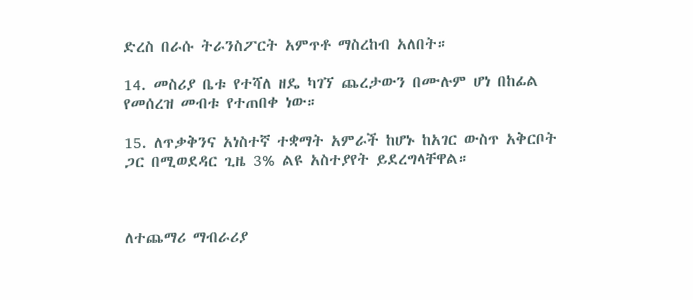ድረስ በራሱ ትራንስፖርት አምጥቶ ማስረከብ አለበት።

14. መስሪያ ቤቱ የተሻለ ዘዴ ካገኘ ጨረታውን በሙሉም ሆነ በከፊል የመሰረዝ መብቱ የተጠበቀ ነው።

15. ለጥቃቅንና አነስተኛ ተቋማት አምራች ከሆኑ ከአገር ውስጥ አቅርቦት ጋር በሚወደዳር ጊዜ 3% ልዩ አስተያየት ይደረግላቸዋል።



ለተጨማሪ ማብራሪያ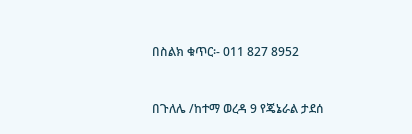በስልክ ቁጥር፡- 011 827 8952



በጉለሌ /ከተማ ወረዳ 9 የጄኔራል ታደሰ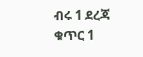ብሩ 1 ደረጃ ቁጥር 1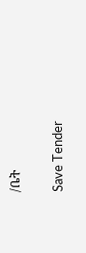/ቤት

Save Tender